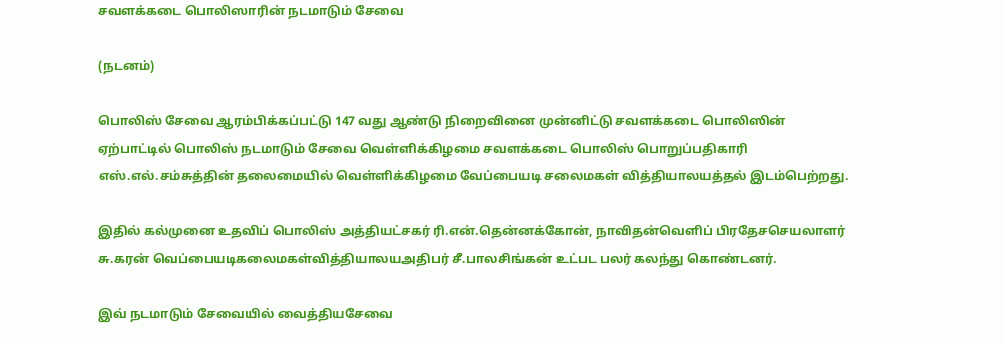சவளக்கடை பொலிஸாரின் நடமாடும் சேவை

(நடனம்)

பொலிஸ் சேவை ஆரம்பிக்கப்பட்டு 147 வது ஆண்டு நிறைவினை முன்னிட்டு சவளக்கடை பொலிஸின் ஏற்பாட்டில் பொலிஸ் நடமாடும் சேவை வெள்ளிக்கிழமை சவளக்கடை பொலிஸ் பொறுப்பதிகாரி எஸ்.எல்.சம்சுத்தின் தலைமையில் வெள்ளிக்கிழமை வேப்பையடி சலைமகள் வித்தியாலயத்தல் இடம்பெற்றது.

இதில் கல்முனை உதவிப் பொலிஸ் அத்தியட்சகர் ரி.என்.தென்னக்கோன், நாவிதன்வெளிப் பிரதேசசெயலாளர் சு.கரன் வெப்பையடிகலைமகள்வித்தியாலயஅதிபர் சீ.பாலசிங்கன் உட்பட பலர் கலந்து கொண்டனர்.

இவ் நடமாடும் சேவையில் வைத்தியசேவை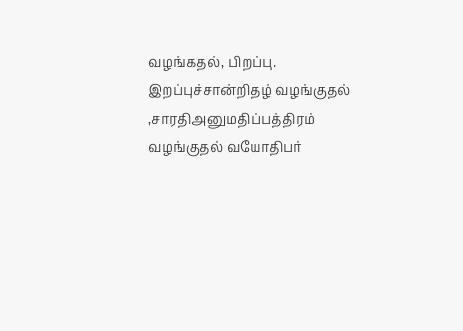வழங்கதல், பிறப்பு. இறப்புச்சான்றிதழ் வழங்குதல் ,சாரதிஅனுமதிப்பத்திரம் வழங்குதல் வயோதிபர்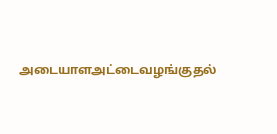அடையாளஅட்டைவழங்குதல்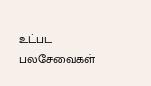உட்பட பலசேவைகள்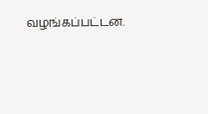வழங்கப்பட்டன.